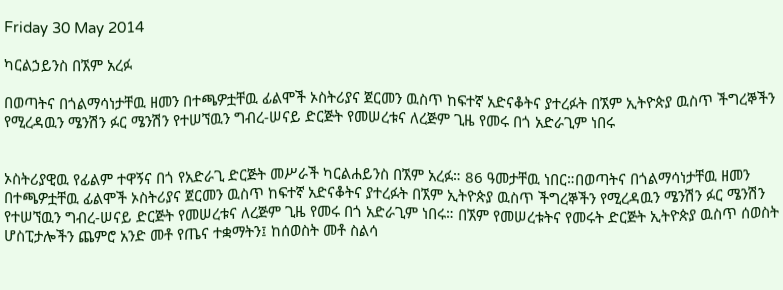Friday 30 May 2014

ካርልኃይንስ በኧም አረፉ

በወጣትና በጎልማሳነታቸዉ ዘመን በተጫዎቷቸዉ ፊልሞች ኦስትሪያና ጀርመን ዉስጥ ከፍተኛ አድናቆትና ያተረፉት በኧም ኢትዮጵያ ዉስጥ ችግረኞችን የሚረዳዉን ሜንሽን ፉር ሜንሽን የተሠኘዉን ግብረ-ሠናይ ድርጅት የመሠረቱና ለረጅም ጊዜ የመሩ በጎ አድራጊም ነበሩ


ኦስትሪያዊዉ የፊልም ተዋኝና በጎ የአድራጊ ድርጅት መሥራች ካርልሐይንስ በኧም አረፉ። 86 ዓመታቸዉ ነበር።በወጣትና በጎልማሳነታቸዉ ዘመን በተጫዎቷቸዉ ፊልሞች ኦስትሪያና ጀርመን ዉስጥ ከፍተኛ አድናቆትና ያተረፉት በኧም ኢትዮጵያ ዉስጥ ችግረኞችን የሚረዳዉን ሜንሽን ፉር ሜንሽን የተሠኘዉን ግብረ-ሠናይ ድርጅት የመሠረቱና ለረጅም ጊዜ የመሩ በጎ አድራጊም ነበሩ። በኧም የመሠረቱትና የመሩት ድርጅት ኢትዮጵያ ዉስጥ ሰወስት ሆስፒታሎችን ጨምሮ አንድ መቶ የጤና ተቋማትን፤ ከሰወስት መቶ ስልሳ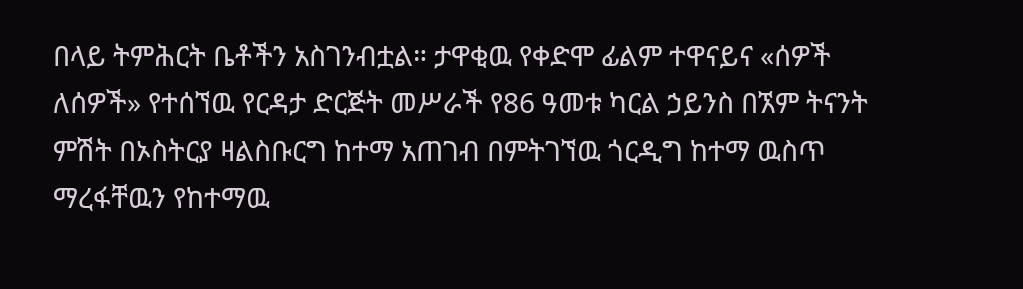በላይ ትምሕርት ቤቶችን አስገንብቷል። ታዋቂዉ የቀድሞ ፊልም ተዋናይና «ሰዎች ለሰዎች» የተሰኘዉ የርዳታ ድርጅት መሥራች የ86 ዓመቱ ካርል ኃይንስ በኧም ትናንት ምሽት በኦስትርያ ዛልስቡርግ ከተማ አጠገብ በምትገኘዉ ጎርዲግ ከተማ ዉስጥ ማረፋቸዉን የከተማዉ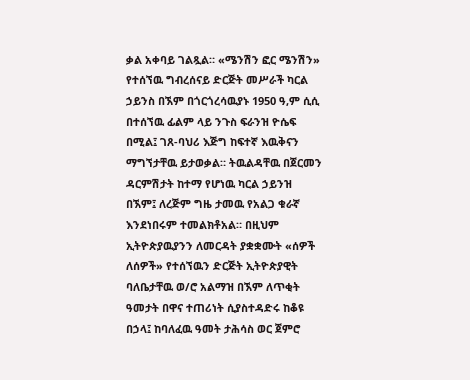ቃል አቀባይ ገልጿል። «ሜንሽን ፎር ሜንሽን» የተሰኘዉ ግብረሰናይ ድርጅት መሥራች ካርል ኃይንስ በኧም በጎርጎረሳዉያኑ 1950 ዓ,ም ሲሲ በተሰኘዉ ፊልም ላይ ንጉስ ፍራንዝ ዮሴፍ በሚል፤ ገጸ-ባህሪ እጅግ ከፍተኛ እዉቅናን ማግኘታቸዉ ይታወቃል። ትዉልዳቸዉ በጀርመን ዳርምሽታት ከተማ የሆነዉ ካርል ኃይንዝ በኧም፤ ለረጅም ግዜ ታመዉ የአልጋ ቁራኛ እንደነበሩም ተመልክቶአል። በዚህም ኢትዮጵያዉያንን ለመርዳት ያቋቋሙት «ሰዎች ለሰዎች» የተሰኘዉን ድርጅት ኢትዮጵያዊት ባለቤታቸዉ ወ/ሮ አልማዝ በኧም ለጥቂት ዓመታት በዋና ተጠሪነት ሲያስተዳድሩ ከቆዩ በኃላ፤ ከባለፈዉ ዓመት ታሕሳስ ወር ጀምሮ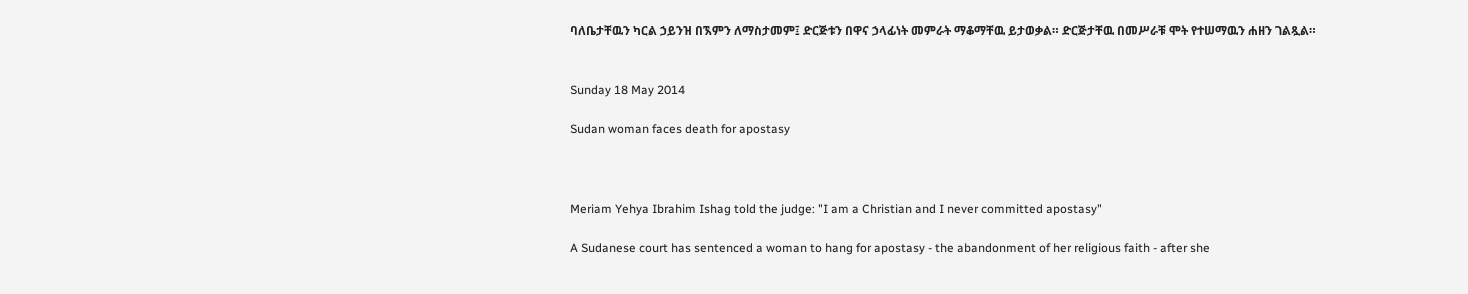ባለቤታቸዉን ካርል ኃይንዝ በኧምን ለማስታመም፤ ድርጅቱን በዋና ኃላፊነት መምራት ማቆማቸዉ ይታወቃል። ድርጅታቸዉ በመሥራቹ ሞት የተሠማዉን ሐዘን ገልጿል።


Sunday 18 May 2014

Sudan woman faces death for apostasy



Meriam Yehya Ibrahim Ishag told the judge: "I am a Christian and I never committed apostasy"

A Sudanese court has sentenced a woman to hang for apostasy - the abandonment of her religious faith - after she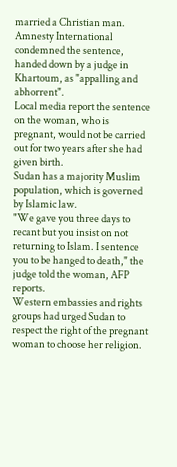married a Christian man.
Amnesty International condemned the sentence, handed down by a judge in Khartoum, as "appalling and abhorrent".
Local media report the sentence on the woman, who is pregnant, would not be carried out for two years after she had given birth.
Sudan has a majority Muslim population, which is governed by Islamic law.
"We gave you three days to recant but you insist on not returning to Islam. I sentence you to be hanged to death," the judge told the woman, AFP reports.
Western embassies and rights groups had urged Sudan to respect the right of the pregnant woman to choose her religion.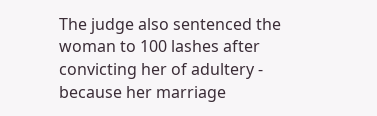The judge also sentenced the woman to 100 lashes after convicting her of adultery - because her marriage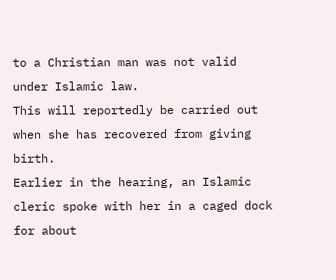to a Christian man was not valid under Islamic law.
This will reportedly be carried out when she has recovered from giving birth.
Earlier in the hearing, an Islamic cleric spoke with her in a caged dock for about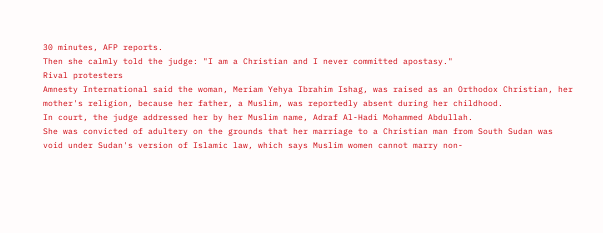30 minutes, AFP reports.
Then she calmly told the judge: "I am a Christian and I never committed apostasy."
Rival protesters
Amnesty International said the woman, Meriam Yehya Ibrahim Ishag, was raised as an Orthodox Christian, her mother's religion, because her father, a Muslim, was reportedly absent during her childhood.
In court, the judge addressed her by her Muslim name, Adraf Al-Hadi Mohammed Abdullah.
She was convicted of adultery on the grounds that her marriage to a Christian man from South Sudan was void under Sudan's version of Islamic law, which says Muslim women cannot marry non-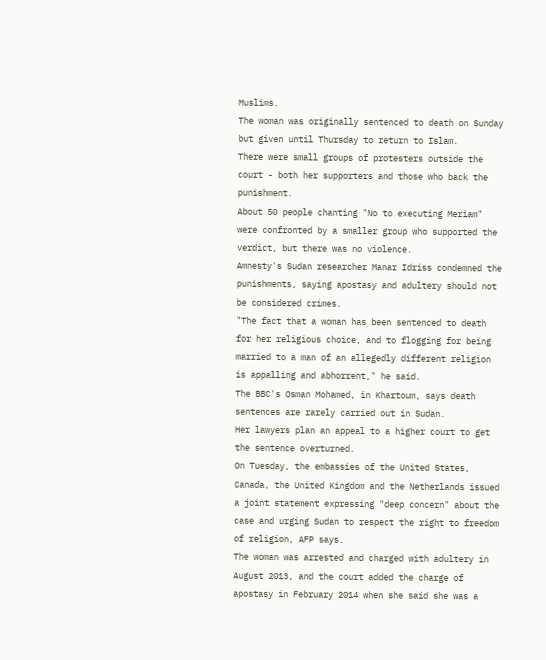Muslims.
The woman was originally sentenced to death on Sunday but given until Thursday to return to Islam.
There were small groups of protesters outside the court - both her supporters and those who back the punishment.
About 50 people chanting "No to executing Meriam" were confronted by a smaller group who supported the verdict, but there was no violence.
Amnesty's Sudan researcher Manar Idriss condemned the punishments, saying apostasy and adultery should not be considered crimes.
"The fact that a woman has been sentenced to death for her religious choice, and to flogging for being married to a man of an allegedly different religion is appalling and abhorrent," he said.
The BBC's Osman Mohamed, in Khartoum, says death sentences are rarely carried out in Sudan.
Her lawyers plan an appeal to a higher court to get the sentence overturned.
On Tuesday, the embassies of the United States, Canada, the United Kingdom and the Netherlands issued a joint statement expressing "deep concern" about the case and urging Sudan to respect the right to freedom of religion, AFP says.
The woman was arrested and charged with adultery in August 2013, and the court added the charge of apostasy in February 2014 when she said she was a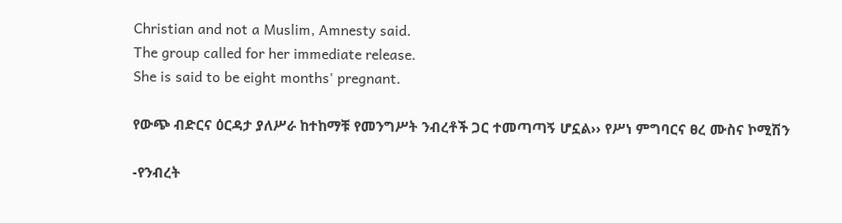Christian and not a Muslim, Amnesty said.
The group called for her immediate release.
She is said to be eight months' pregnant.

የውጭ ብድርና ዕርዳታ ያለሥራ ከተከማቹ የመንግሥት ንብረቶች ጋር ተመጣጣኝ ሆኗል›› የሥነ ምግባርና ፀረ ሙስና ኮሚሽን

-የንብረት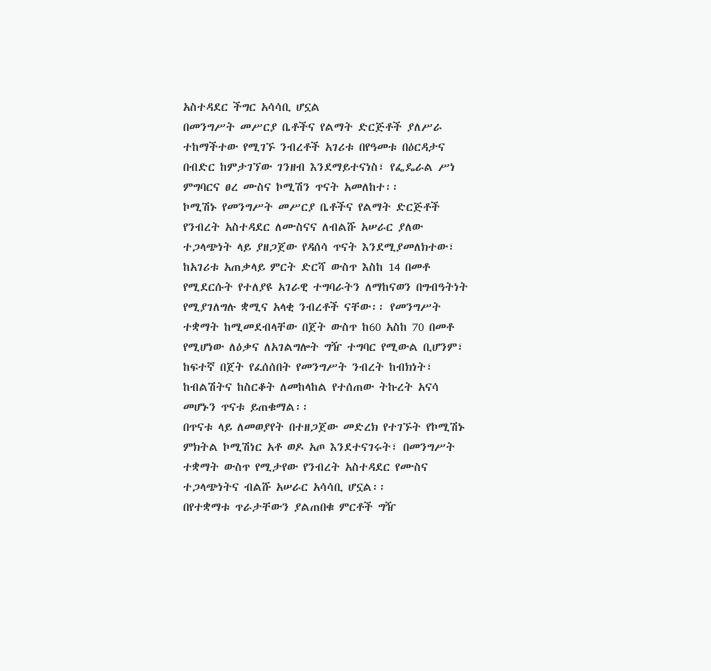አስተዳደር ችግር አሳሳቢ ሆኗል
በመንግሥት መሥርያ ቤቶችና የልማት ድርጅቶች ያለሥራ ተከማችተው የሚገኙ ንብረቶች አገሪቱ በየዓመቱ በዕርዳታና በብድር ከምታገኘው ገንዘብ እንደማይተናነስ፣ የፌዴራል ሥነ ምግባርና ፀረ ሙስና ኮሚሽን ጥናት አመለከተ፡፡
ኮሚሽኑ የመንግሥት መሥርያ ቤቶችና የልማት ድርጅቶች የንብረት አስተዳደር ለሙስናና ለብልሹ አሠራር ያለው ተጋላጭነት ላይ ያዘጋጀው የዳሰሳ ጥናት እንደሚያመለክተው፣ ከአገሪቱ አጠቃላይ ምርት ድርሻ ውስጥ እስከ 14 በመቶ የሚደርሱት የተለያዩ አገራዊ ተግባራትን ለማከናወን በግብዓትነት የሚያገለግሉ ቋሚና አላቂ ንብረቶች ናቸው፡፡ የመንግሥት ተቋማት ከሚመደብላቸው በጀት ውስጥ ከ60 አስከ 70 በመቶ የሚሆነው ለዕቃና ለአገልግሎት ግዥ ተግባር የሚውል ቢሆንም፣ ከፍተኛ በጀት የፈሰሰበት የመንግሥት ንብረት ከብክነት፣ ከብልሽትና ከስርቆት ለመከላከል የተሰጠው ትኩረት አናሳ መሆኑን ጥናቱ ይጠቁማል፡፡
በጥናቱ ላይ ለመወያየት በተዘጋጀው መድረክ የተገኙት የኮሚሽኑ ምክትል ኮሚሽነር አቶ ወዶ አጦ እንደተናገሩት፣ በመንግሥት ተቋማት ውስጥ የሚታየው የንብረት አስተዳደር የሙስና ተጋላጭነትና ብልሹ አሠራር አሳሳቢ ሆኗል፡፡
በየተቋማቱ ጥራታቸውን ያልጠበቁ ምርቶች ግዥ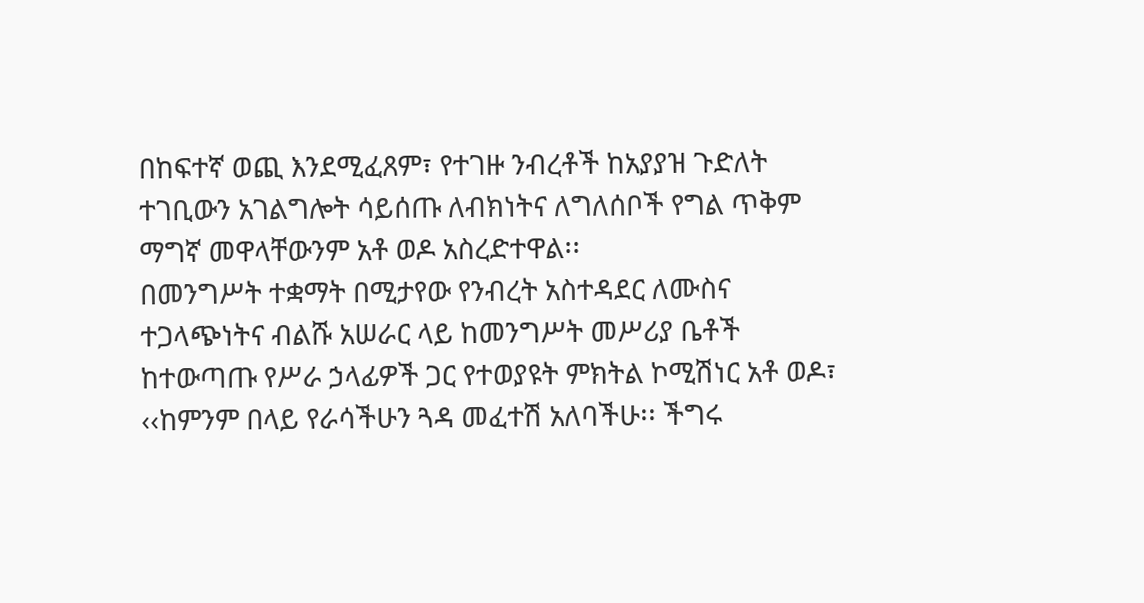በከፍተኛ ወጪ እንደሚፈጸም፣ የተገዙ ንብረቶች ከአያያዝ ጉድለት ተገቢውን አገልግሎት ሳይሰጡ ለብክነትና ለግለሰቦች የግል ጥቅም ማግኛ መዋላቸውንም አቶ ወዶ አስረድተዋል፡፡
በመንግሥት ተቋማት በሚታየው የንብረት አስተዳደር ለሙስና ተጋላጭነትና ብልሹ አሠራር ላይ ከመንግሥት መሥሪያ ቤቶች ከተውጣጡ የሥራ ኃላፊዎች ጋር የተወያዩት ምክትል ኮሚሽነር አቶ ወዶ፣ ‹‹ከምንም በላይ የራሳችሁን ጓዳ መፈተሽ አለባችሁ፡፡ ችግሩ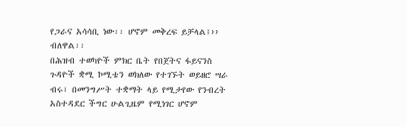የጋራና አሳሳቢ ነው፡፡ ሆኖም መቅረፍ ይቻላል፤›› ብለዋል፡፡
በሕዝብ ተወካዮች ምክር ቤት የበጀትና ፋይናንስ ጉዳዮች ቋሚ ኮሚቴን ወክለው የተገኙት ወይዘሮ ሣራ ብሩ፣ በመንግሥት ተቋማት ላይ የሚታየው የንብረት አስተዳደር ችግር ሁልጊዜም የሚነገር ሆኖም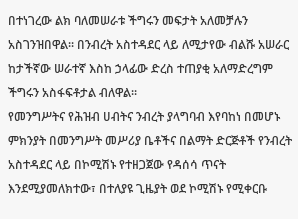በተነገረው ልክ ባለመሠራቱ ችግሩን መፍታት አለመቻሉን አስገንዝበዋል፡፡ በንብረት አስተዳደር ላይ ለሚታየው ብልሹ አሠራር ከታችኛው ሠራተኛ እስከ ኃላፊው ድረስ ተጠያቂ አለማድረግም ችግሩን አስፋፍቶታል ብለዋል፡፡
የመንግሥትና የሕዝብ ሀብትና ንብረት ያላግባብ እየባከነ በመሆኑ ምክንያት በመንግሥት መሥሪያ ቤቶችና በልማት ድርጅቶች የንብረት አስተዳደር ላይ በኮሚሽኑ የተዘጋጀው የዳሰሳ ጥናት እንደሚያመለክተው፣ በተለያዩ ጊዜያት ወደ ኮሚሽኑ የሚቀርቡ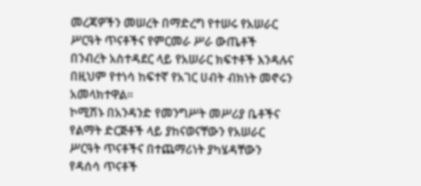መረጃዎችን መሠረት በማድረግ የተሠሩ የአሠራር ሥርዓት ጥናቶችና የምርመራ ሥራ ውጤቶች በንብረት አስተዳደር ላይ የአሠራር ክፍተቶች እንዳሉና በዚህም የተነሳ ከፍተኛ የአገር ሀብት ብክነት መኖሩን አመላክተዋል፡፡
ኮሚሽኑ በአንዳንድ የመንግሥት መሥሪያ ቤቶችና የልማት ድርጅቶች ላይ ያከናወናቸውን የአሠራር ሥርዓት ጥናቶችና በተጨማሪነት ያካሄዳቸውን የዳሰሳ ጥናቶች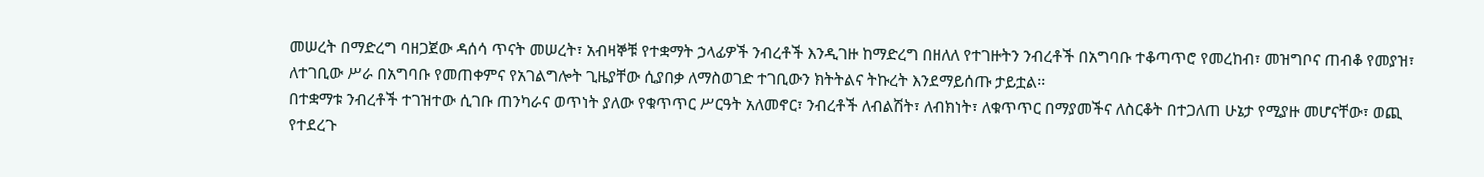መሠረት በማድረግ ባዘጋጀው ዳሰሳ ጥናት መሠረት፣ አብዛኞቹ የተቋማት ኃላፊዎች ንብረቶች እንዲገዙ ከማድረግ በዘለለ የተገዙትን ንብረቶች በአግባቡ ተቆጣጥሮ የመረከብ፣ መዝግቦና ጠብቆ የመያዝ፣ ለተገቢው ሥራ በአግባቡ የመጠቀምና የአገልግሎት ጊዜያቸው ሲያበቃ ለማስወገድ ተገቢውን ክትትልና ትኩረት እንደማይሰጡ ታይቷል፡፡
በተቋማቱ ንብረቶች ተገዝተው ሲገቡ ጠንካራና ወጥነት ያለው የቁጥጥር ሥርዓት አለመኖር፣ ንብረቶች ለብልሽት፣ ለብክነት፣ ለቁጥጥር በማያመችና ለስርቆት በተጋለጠ ሁኔታ የሚያዙ መሆናቸው፣ ወጪ የተደረጉ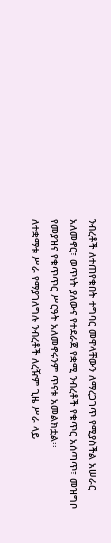ንብረቶች ለተጠየቁበት ተግባር መዋላቸውን ለማረጋገጥ የሚያስችል አሠራር አለመኖር፣ ወጥነት ያለውና የተደራጀ የቋሚ ንብረቶች የቁጥር አሰጣጥ፣ መዝግቦ የመያዝና የቁጥጥር ሥርዓት አለመኖሩንም ጥናቱ አመልክቷል፡፡
ለተቋማቱ ሥራ የማያገለግሉ ንብረቶች ለረዥም ጊዜ ሥራ ላይ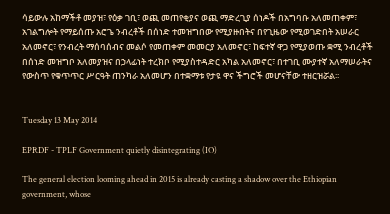ሳይውሉ አከማችቶ መያዝ፣ የዕቃ ገቢ፣ ወጪ መጠየቂያና ወጪ ማድረጊያ ሰነዶች በአግባቡ አለመጠቀም፣ አገልግሎት የማይሰጡ አሮጌ ንብረቶች በሰነድ ተመዝግበው የሚያዙበትና በየጊዜው የሚወገድበት አሠራር አለመኖር፣ የንብረት ማሰባሰብና መልሶ የመጠቀም መመርያ አለመኖር፣ ከፍተኛ ዋጋ የሚያወጡ ቋሚ ንብረቶች በሰነድ መዝግቦ አለመያዝና በኃላፊነት ተረክቦ የሚያስተዳድር አካል አለመኖር፣ በተገቢ ሙያተኛ አለማሠራትና የውስጥ የቁጥጥር ሥርዓት ጠንካራ አለመሆን በተቋማቱ የታዩ ዋና ችግሮች መሆናቸው ተዘርዝሯል፡፡


Tuesday 13 May 2014

EPRDF - TPLF Government quietly disintegrating (IO)

The general election looming ahead in 2015 is already casting a shadow over the Ethiopian government, whose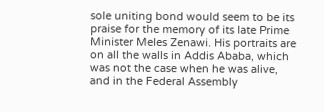sole uniting bond would seem to be its praise for the memory of its late Prime Minister Meles Zenawi. His portraits are on all the walls in Addis Ababa, which was not the case when he was alive, and in the Federal Assembly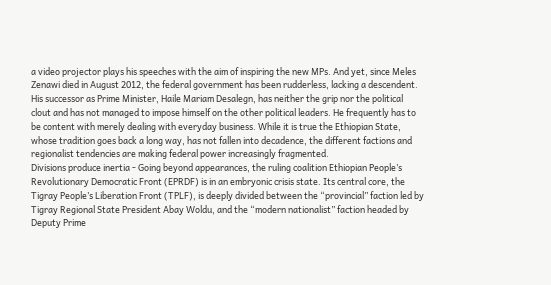a video projector plays his speeches with the aim of inspiring the new MPs. And yet, since Meles Zenawi died in August 2012, the federal government has been rudderless, lacking a descendent. His successor as Prime Minister, Haile Mariam Desalegn, has neither the grip nor the political clout and has not managed to impose himself on the other political leaders. He frequently has to be content with merely dealing with everyday business. While it is true the Ethiopian State, whose tradition goes back a long way, has not fallen into decadence, the different factions and regionalist tendencies are making federal power increasingly fragmented.
Divisions produce inertia - Going beyond appearances, the ruling coalition Ethiopian People’s Revolutionary Democratic Front (EPRDF) is in an embryonic crisis state. Its central core, the Tigray People’s Liberation Front (TPLF), is deeply divided between the “provincial” faction led by Tigray Regional State President Abay Woldu, and the “modern nationalist” faction headed by Deputy Prime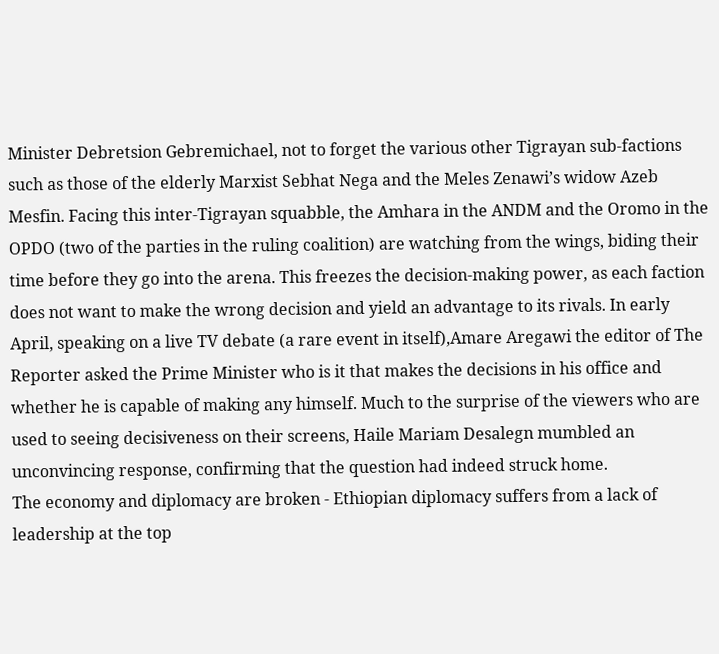Minister Debretsion Gebremichael, not to forget the various other Tigrayan sub-factions such as those of the elderly Marxist Sebhat Nega and the Meles Zenawi’s widow Azeb Mesfin. Facing this inter-Tigrayan squabble, the Amhara in the ANDM and the Oromo in the OPDO (two of the parties in the ruling coalition) are watching from the wings, biding their time before they go into the arena. This freezes the decision-making power, as each faction does not want to make the wrong decision and yield an advantage to its rivals. In early April, speaking on a live TV debate (a rare event in itself),Amare Aregawi the editor of The Reporter asked the Prime Minister who is it that makes the decisions in his office and whether he is capable of making any himself. Much to the surprise of the viewers who are used to seeing decisiveness on their screens, Haile Mariam Desalegn mumbled an unconvincing response, confirming that the question had indeed struck home.
The economy and diplomacy are broken - Ethiopian diplomacy suffers from a lack of leadership at the top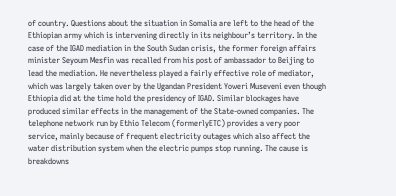of country. Questions about the situation in Somalia are left to the head of the Ethiopian army which is intervening directly in its neighbour’s territory. In the case of the IGAD mediation in the South Sudan crisis, the former foreign affairs minister Seyoum Mesfin was recalled from his post of ambassador to Beijing to lead the mediation. He nevertheless played a fairly effective role of mediator, which was largely taken over by the Ugandan President Yoweri Museveni even though Ethiopia did at the time hold the presidency of IGAD. Similar blockages have produced similar effects in the management of the State-owned companies. The telephone network run by Ethio Telecom (formerlyETC) provides a very poor service, mainly because of frequent electricity outages which also affect the water distribution system when the electric pumps stop running. The cause is breakdowns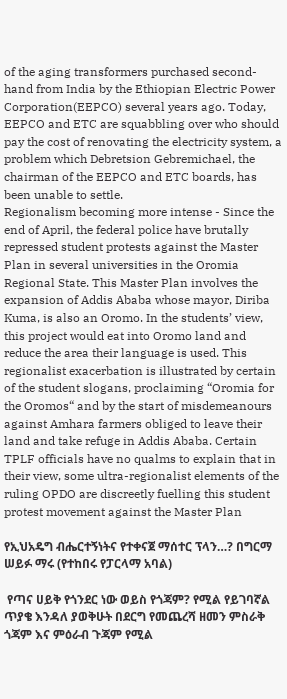of the aging transformers purchased second-hand from India by the Ethiopian Electric Power Corporation(EEPCO) several years ago. Today, EEPCO and ETC are squabbling over who should pay the cost of renovating the electricity system, a problem which Debretsion Gebremichael, the chairman of the EEPCO and ETC boards, has been unable to settle.
Regionalism becoming more intense - Since the end of April, the federal police have brutally repressed student protests against the Master Plan in several universities in the Oromia Regional State. This Master Plan involves the expansion of Addis Ababa whose mayor, Diriba Kuma, is also an Oromo. In the students’ view, this project would eat into Oromo land and reduce the area their language is used. This regionalist exacerbation is illustrated by certain of the student slogans, proclaiming “Oromia for the Oromos“ and by the start of misdemeanours against Amhara farmers obliged to leave their land and take refuge in Addis Ababa. Certain TPLF officials have no qualms to explain that in their view, some ultra-regionalist elements of the ruling OPDO are discreetly fuelling this student protest movement against the Master Plan

የኢህአዴግ ብሔርተኝነትና የተቀናጀ ማሰተር ፕላን…? በግርማ ሠይፉ ማሩ (የተከበሩ የፓርላማ አባል)

 የጣና ሀይቅ የጎንደር ነው ወይስ የጎጃም? የሚል የይገባኛል ጥያቄ እንዳለ ያወቅሁት በደርግ የመጨረሻ ዘመን ምስራቅ ጎጃም እና ምዕራብ ጉጃም የሚል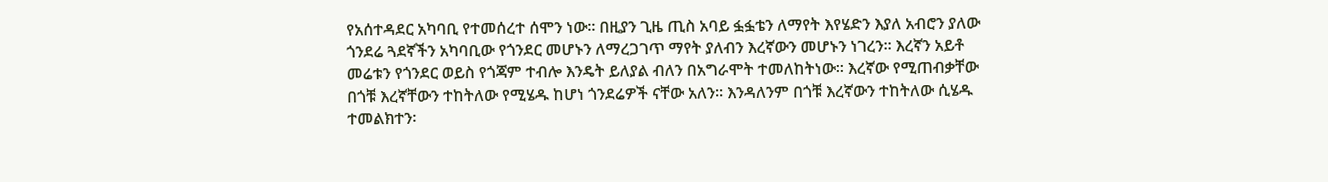የአሰተዳደር አካባቢ የተመሰረተ ሰሞን ነው፡፡ በዚያን ጊዜ ጢስ አባይ ፏፏቴን ለማየት እየሄድን እያለ አብሮን ያለው ጎንደሬ ጓደኛችን አካባቢው የጎንደር መሆኑን ለማረጋገጥ ማየት ያለብን እረኛውን መሆኑን ነገረን፡፡ እረኛን አይቶ መሬቱን የጎንደር ወይስ የጎጃም ተብሎ እንዴት ይለያል ብለን በአግራሞት ተመለከትነው፡፡ እረኛው የሚጠብቃቸው በጎቹ እረኛቸውን ተከትለው የሚሄዱ ከሆነ ጎንደሬዎች ናቸው አለን፡፡ እንዳለንም በጎቹ እረኛውን ተከትለው ሲሄዱ ተመልክተን፡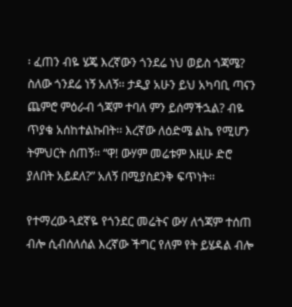፡ ፈጠን ብዬ ሄጄ እረኛውን ጎንደሬ ነህ ወይስ ጎጃሜ? ስለው ጎንደሬ ነኝ አለኝ፡፡ ታዲያ አሁን ይህ አካባቢ ጣናን ጨምሮ ምዕራብ ጎጃም ተባለ ምን ይሰማችኋል? ብዬ ጥያቄ አሰከተልኩበት፡፡ እረኛው ለዕድሜ ልኬ የሚሆን ትምህርት ሰጠኝ፡፡ “ዋ! ውሃም መሬቱም እዚሁ ድሮ ያለበት አይደለ?” አለኝ በሚያስደንቅ ፍጥነት፡፡

የተማረው ጓደኛዬ የጎንደር መሬትና ውሃ ለጎጃም ተሰጠ ብሎ ሲብሰለሰል እረኛው ችግር የለም የት ይሄዳል ብሎ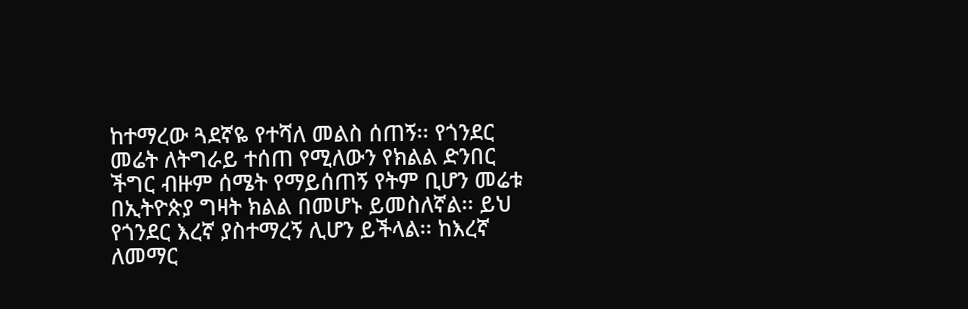ከተማረው ጓደኛዬ የተሻለ መልስ ሰጠኝ፡፡ የጎንደር መሬት ለትግራይ ተሰጠ የሚለውን የክልል ድንበር ችግር ብዙም ሰሜት የማይሰጠኝ የትም ቢሆን መሬቱ በኢትዮጵያ ግዛት ክልል በመሆኑ ይመስለኛል፡፡ ይህ የጎንደር እረኛ ያስተማረኝ ሊሆን ይችላል፡፡ ከእረኛ ለመማር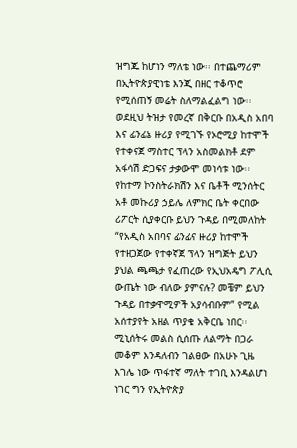ዝግጁ ከሆነን ማለቴ ነው፡፡ በተጨማሪም በኢትዮጵያዊነቴ እንጂ በዘር ተቆጥሮ የሚሰጠኝ መሬት ስለማልፈልግ ነው፡፡ ወደዚህ ትዝታ የመረኛ በቅርቡ በአዲስ አበባ እና ፊንፊኔ ዙሪያ የሚገኙ የኦሮሚያ ከተሞች የተቀናጀ ማስተር ፕላን አስመልክቶ ደም አፋሳሽ ድጋፍና ታቃውሞ መነሳቱ ነው፡፡
የከተማ ኮንስትራክሽን እና ቤቶች ሚንሰትር አቶ መኩሪያ ኃይሌ ለምክር ቤት ቀርበው ሪፖርት ሲያቀርቡ ይህን ጉዳይ በሚመለከት “የአዲስ አበባና ፊንፊና ዙሪያ ከተሞች የተዘጋጀው የተቀኛጀ ፕላን ዝግጅት ይህን ያህል ጫጫታ የፈጠረው የኢህአዴግ ፖሊሲ ውጤት ነው ብለው ያምናሉ? መቼም ይህን ጉዳይ በተቃዋሚዎች አያሳብቡም” የሚል አሰተያየት አዘል ጥያቄ አቅርቤ ነበር፡፡ ሚኒሰትሩ መልስ ሲሰጡ ለልማት በጋራ መቆም እንዳለብን ገልፀው በአሁኑ ጊዜ እገሌ ነው ጥፋተኛ ማለት ተገቢ እንዳልሆነ ነገር ግን የኢትዮጵያ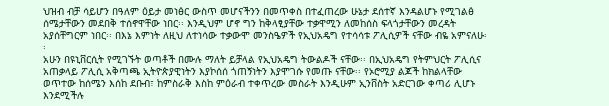ህዝብ ብቻ ሳይሆን በዓለም ዕይታ መነፅር ውስጥ መሆናችንን በመጥቀስ በተፈጠረው ሁኔታ ደሰተኛ እንዳልሆኑ የሚገልፅ ሰሜታቸውን መደበቅ ተሰኖዋቸው ነበር፡፡ እንዲህም ሆኖ ግን ከቅላፂያቸው ተቃዋሚን ለመከሰስ ፍላጎታቸውን መረዳት አያሰቸግርም ነበር፡፡ በእኔ እምነት ለዚህ ለተነሳው ተቃውሞ መንስዔዎች የኢህአዴግ የተሳሳቱ ፖሊሲዎች ናቸው ብዬ አምናለሁ፡፡
አሁን በዩኒቨርሲት የሚገኙት ወጣቶች በሙሉ ማለት ይቻላል የኢህአዴግ ትውልዶች ናቸው፡፡ በኢህአዴግ የትምህርት ፖሊሲና አጠቃላይ ፖሊሲ አቅጣጫ ኢትዮጵያዊነትን እያኮሰሰ ጎጠኝነትን እያሞገሱ የመጡ ናቸው፡፡ የኦሮሚያ ልጆች ከክልላቸው ወጥተው ከሰሜን እሰከ ደቡብ፣ ከምስራቅ እስከ ምዕራብ ተቀጥረው መስራት እንዲሁም ኢንቨስት አድርገው ቀጣሪ ሊሆኑ እንደሚችሉ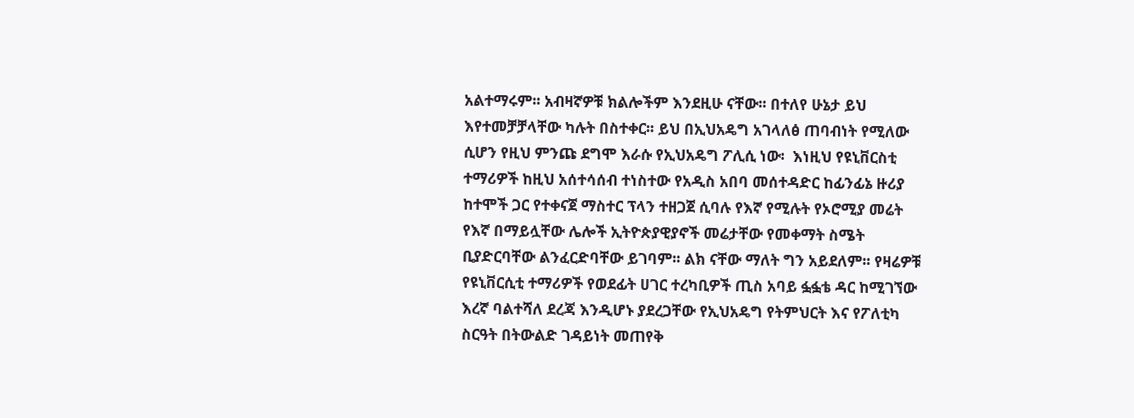አልተማሩም፡፡ አብዛኛዎቹ ክልሎችም እንደዚሁ ናቸው፡፡ በተለየ ሁኔታ ይህ እየተመቻቻላቸው ካሉት በስተቀር፡፡ ይህ በኢህአዴግ አገላለፅ ጠባብነት የሚለው ሲሆን የዚህ ምንጩ ደግሞ እራሱ የኢህአዴግ ፖሊሲ ነው፡  እነዚህ የዩኒቨርስቲ ተማሪዎች ከዚህ አሰተሳሰብ ተነስተው የአዲስ አበባ መሰተዳድር ከፊንፊኔ ዙሪያ ከተሞች ጋር የተቀናጀ ማስተር ፕላን ተዘጋጀ ሲባሉ የእኛ የሚሉት የኦሮሚያ መሬት የእኛ በማይሏቸው ሌሎች ኢትዮጵያዊያኖች መሬታቸው የመቀማት ስሜት ቢያድርባቸው ልንፈርድባቸው ይገባም፡፡ ልክ ናቸው ማለት ግን አይደለም፡፡ የዛሬዎቹ የዩኒቨርሲቲ ተማሪዎች የወደፊት ሀገር ተረካቢዎች ጢስ አባይ ፏፏቴ ዳር ከሚገኘው እረኛ ባልተሻለ ደረጃ እንዲሆኑ ያደረጋቸው የኢህአዴግ የትምህርት እና የፖለቲካ ስርዓት በትውልድ ገዳይነት መጠየቅ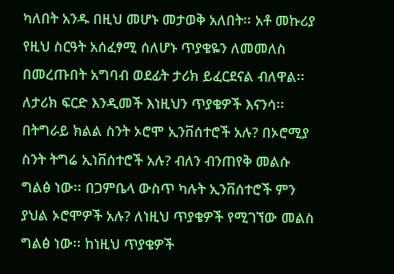ካለበት አንዱ በዚህ መሆኑ መታወቅ አለበት፡፡ አቶ መኩሪያ የዚህ ስርዓት አሰፈፃሚ ሰለሆኑ ጥያቄዬን ለመመለስ በመረጡበት አግባብ ወደፊት ታሪክ ይፈርደናል ብለዋል፡፡ ለታሪክ ፍርድ እንዲመች እነዚህን ጥያቄዎች እናንሳ፡፡ በትግራይ ክልል ስንት ኦሮሞ ኢንቨሰተሮች አሉ? በኦሮሚያ ስንት ትግሬ ኢነቨሰተሮች አሉ? ብለን ብንጠየቅ መልሱ ግልፅ ነው፡፡ በጋምቤላ ውስጥ ካሉት ኢንቨሰተሮች ምን ያህል ኦሮሞዎች አሉ? ለነዚህ ጥያቄዎች የሚገኘው መልስ ግልፅ ነው፡፡ ከነዚህ ጥያቄዎች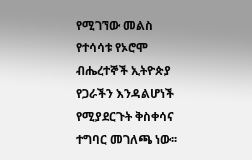የሚገኘው መልስ የተሳሳቱ የኦሮሞ ብሔረተኞች ኢትዮጵያ የጋራችን እንዳልሆነች የሚያደርጉት ቅስቀሳና ተግባር መገለጫ ነው፡፡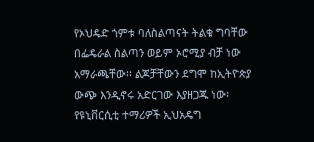የኦህዴድ ጎምቱ ባለስልጣናት ትልቁ ግባቸው በፌዴራል ስልጣን ወይም ኦሮሚያ ብቻ ነው አማራጫቸው፡፡ ልጆቻቸውን ደግሞ ከኢትዮጵያ ውጭ እንዲኖሩ አድርገው እያዘጋጁ ነው፡ የዩኒቨርሲቲ ተማሪዎች ኢህአዴግ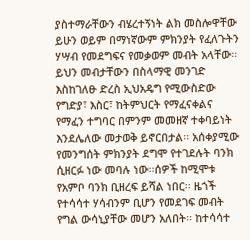ያስተማራቸውን ብሄረተኝነት ልክ መስሎዋቸው ይሁን ወይም በማነኛውም ምክንያት የፈለጉትን ሃሣብ የመደግፍና የመቃወም መብት አላቸው፡፡ ይህን መብታቸውን በስላማዊ መንገድ እስከገለፁ ድረስ ኢህአዴግ የሚውስድው የግድያ፣ እስር፣ ከትምህርት የማፈናቀልና የማፈን ተግባር በምንም መመዘኛ ተቀባይነት እንደሌለው መታወቅ ይኖርበታል፡፡ አሰቀያሚው የመንግሰት ምክንያት ደግሞ የተገደሉት ባንክ ሲዘርፉ ነው መባሉ ነው፡፡ሰዎች ከሚሞቱ የአምቦ ባንክ ቢዘረፍ ይሻል ነበር፡፡ ዜጎች የተሳሳተ ሃሳብንም ቢሆን የመደገፍ መብት የግል ውሳኒያቸው መሆን አለበት፡፡ ከተሳሳተ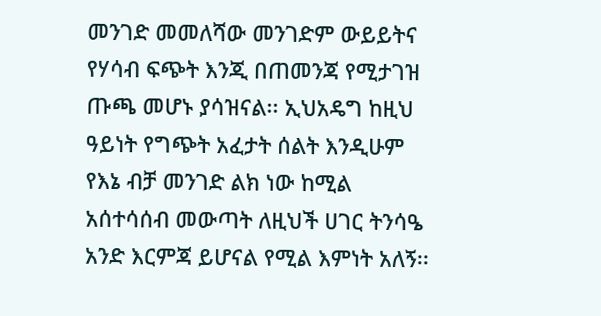መንገድ መመለሻው መንገድም ውይይትና የሃሳብ ፍጭት እንጂ በጠመንጃ የሚታገዝ ጡጫ መሆኑ ያሳዝናል፡፡ ኢህአዴግ ከዚህ ዓይነት የግጭት አፈታት ሰልት እንዲሁም የእኔ ብቻ መንገድ ልክ ነው ከሚል አሰተሳሰብ መውጣት ለዚህች ሀገር ትንሳዔ አንድ እርምጃ ይሆናል የሚል እምነት አለኝ፡፡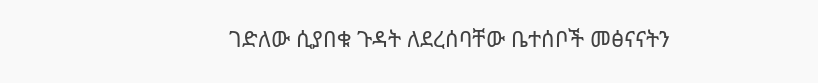ገድለው ሲያበቁ ጉዳት ለደረሰባቸው ቤተሰቦች መፅናናትን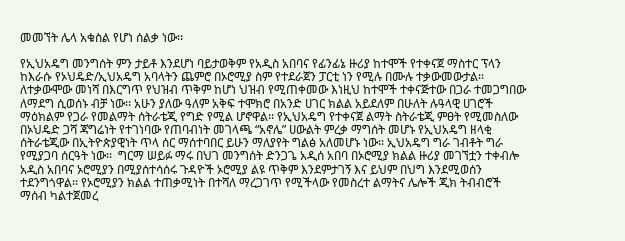መመኘት ሌላ አቁስል የሆነ ሰልቃ ነው፡፡

የኢህአዴግ መንግሰት ምን ታይቶ እንደሆነ ባይታወቅም የአዲስ አበባና የፊንፊኔ ዙሪያ ከተሞች የተቀናጀ ማስተር ፕላን ከእራሱ የኦህዴድ/ኢህአዴግ አባላትን ጨምሮ በኦሮሚያ ስም የተደራጀን ፓርቲ ነን የሚሉ በሙሉ ተቃውመውታል፡፡ ለተቃውሞው መነሻ በእርግጥ የህዝብ ጥቅም ከሆነ ህዝብ የሚጠቀመው እነዚህ ከተሞች ተቀናጅተው በጋራ ተመጋግበው ለማደግ ሲወሰኑ ብቻ ነው፡፡ አሁን ያለው ዓለም አቅፍ ተሞክሮ በአንድ ሀገር ክልል አይደለም በሁለት ሉዓላዊ ሀገሮች ማዕክልም የጋራ የመልማት ሰትራቴጂ የግድ የሚል ሆኖዋል፡፡ የኢህአዴግ የተቀናጀ ልማት ስትራቴጂ ምፀት የሚመስለው በኦህዴድ ጋሻ ጃግሬነት የተገነባው የጠባብነት መገላጫ “አኖሌ” ሀውልት ምረቃ ማግሰት መሆኑ የኢህአዴግ ዘላቂ ሰትራቴጂው በኢትዮጵያዊነት ጥላ ሰር ማሰተባበር ይሁን ማለያየት ግልፅ አለመሆኑ ነው፡፡ ኢህአዴግ ግራ ገብቶት ግራ የሚያጋባ ሰርዓት ነው፡፡  ግርማ ሠይፉ ማሩ በህገ መንግሰት ድንጋጌ አዲሰ አበባ በኦሮሚያ ክልል ዙሪያ መገኘቷን ተቀብሎ አዲስ አበባና ኦሮሚያን በሚያሰተሳሰሩ ጉዳዮች ኦሮሚያ ልዩ ጥቅም እንደምታገኝ እና ይህም በህግ እንደሚወሰን ተደንግጎዋል፡፡ የኦሮሚያን ክልል ተጠቃሚነት በተሻለ ማረጋገጥ የሚችላው የመስረተ ልማትና ሌሎች ጂክ ትብብሮች ማሰብ ካልተጀመረ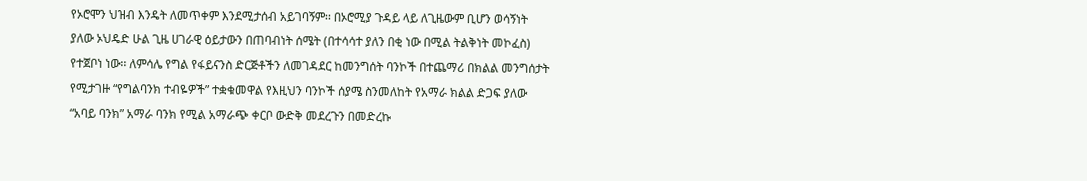የኦሮሞን ህዝብ እንዴት ለመጥቀም እንደሚታሰብ አይገባኝም፡፡ በኦሮሚያ ጉዳይ ላይ ለጊዜውም ቢሆን ወሳኝነት ያለው ኦህዴድ ሁል ጊዜ ሀገራዊ ዕይታውን በጠባብነት ሰሜት (በተሳሳተ ያለን በቂ ነው በሚል ትልቅነት መኮፈስ) የተጀቦነ ነው፡፡ ለምሳሌ የግል የፋይናንስ ድርጅቶችን ለመገዳደር ከመንግሰት ባንኮች በተጨማሪ በክልል መንግሰታት የሚታገዙ “የግልባንክ ተብዬዎች” ተቋቁመዋል የእዚህን ባንኮች ሰያሜ ስንመለከት የአማራ ክልል ድጋፍ ያለው “አባይ ባንክ” አማራ ባንክ የሚል አማራጭ ቀርቦ ውድቅ መደረጉን በመድረኩ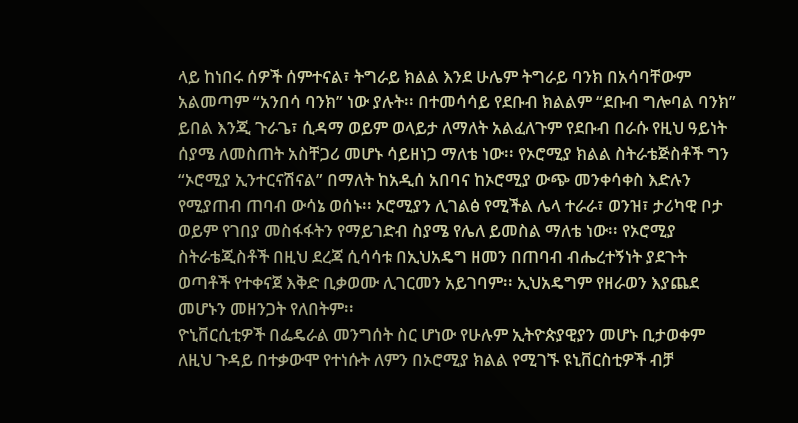ላይ ከነበሩ ሰዎች ሰምተናል፣ ትግራይ ክልል እንደ ሁሌም ትግራይ ባንክ በአሳባቸውም አልመጣም “አንበሳ ባንክ” ነው ያሉት፡፡ በተመሳሳይ የደቡብ ክልልም “ደቡብ ግሎባል ባንክ” ይበል እንጂ ጉራጌ፣ ሲዳማ ወይም ወላይታ ለማለት አልፈለጉም የደቡብ በራሱ የዚህ ዓይነት ሰያሜ ለመስጠት አስቸጋሪ መሆኑ ሳይዘነጋ ማለቴ ነው፡፡ የኦሮሚያ ክልል ስትራቴጅስቶች ግን “ኦሮሚያ ኢንተርናሽናል” በማለት ከአዲሰ አበባና ከኦሮሚያ ውጭ መንቀሳቀስ እድሉን የሚያጠብ ጠባብ ውሳኔ ወሰኑ፡፡ ኦሮሚያን ሊገልፅ የሚችል ሌላ ተራራ፣ ወንዝ፣ ታሪካዊ ቦታ ወይም የገበያ መስፋፋትን የማይገድብ ስያሜ የሌለ ይመስል ማለቴ ነው፡፡ የኦሮሚያ ስትራቴጂስቶች በዚህ ደረጃ ሲሳሳቱ በኢህአዴግ ዘመን በጠባብ ብሔረተኝነት ያደጉት ወጣቶች የተቀናጀ እቅድ ቢቃወሙ ሊገርመን አይገባም፡፡ ኢህአዴግም የዘራወን እያጨደ መሆኑን መዘንጋት የለበትም፡፡
ዮኒቨርሲቲዎች በፌዴራል መንግሰት ስር ሆነው የሁሉም ኢትዮጵያዊያን መሆኑ ቢታወቀም ለዚህ ጉዳይ በተቃውሞ የተነሱት ለምን በኦሮሚያ ክልል የሚገኙ ዩኒቨርስቲዎች ብቻ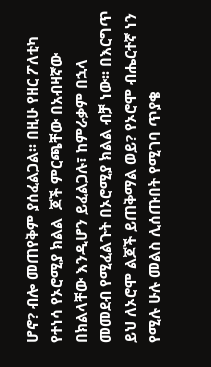ሆኖ? ብሎ መጠየቅም ያሰፈልጋል፡፡ በዚሁ የዘር ፖለቲካ የተነሳ የኦሮሚያ ክልል  ጆች ምርጫቸው በአብዛኛው በክልላቸው እንዲሆን ይፈልጋሉ፣ ከምራቃም በኋላ መመደብ የሚፈልጉት በኦሮሚያ ክልል ብቻ ነው፡፡ በእርግጥ ይህ ለኦሮሞ ልጆች ይጠቅማል ወይ? የኦሮሞ ብሔርተኛ ነን የሚሉ ሁሉ መልስ ሊሰጡበት የሚገባ ጥያቄ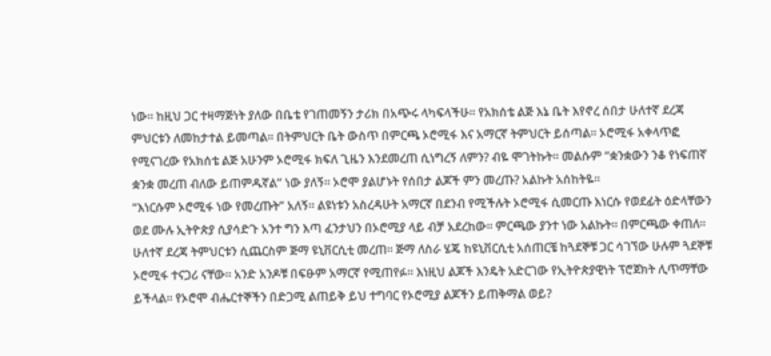ነው፡፡ ከዚህ ጋር ተዛማጅነት ያለው በቤቴ የገጠመኝን ታሪክ በአጭሩ ላካፍላችሁ፡፡ የአክሰቴ ልጅ እኔ ቤት እየኖረ ሰበታ ሁለተኛ ደረጃ ምህርቱን ለመከታተል ይመጣል፡፡ በትምህርት ቤት ውስጥ በምርጫ ኦሮሚፋ እና አማርኛ ትምህርት ይሰጣል፡፡ ኦሮሚፋ አቀላጥፎ የሚናገረው የአክሰቴ ልጅ አሁንም ኦሮሚፋ ክፍለ ጊዜን እንደመረጠ ሲነግረኝ ለምን? ብዬ ሞገትኩት፡፡ መልሱም “ቋንቋውን ንቆ የነፍጠኛ ቋንቋ መረጠ ብለው ይጠምዱኛል” ነው ያለኝ፡፡ ኦሮሞ ያልሆኑት የሰበታ ልጆች ምን መረጡ? አልኩት አሰከትዬ፡፡
“እነርሱም ኦሮሚፋ ነው የመረጡት” አለኝ፡፡ ልዩነቱን አስረዳሁት አማርኛ በደንብ የሚችሉት ኦሮሚፋ ሲመርጡ እነርሱ የወደፊት ዕድላቸውን ወደ ሙሉ ኢትዮጵያ ሲያሳድጉ አንተ ግን እጣ ፈንታህን በኦሮሚያ ላይ ብቻ አደረከው፡፡ ምርጫው ያንተ ነው አልኩት፡፡ በምርጫው ቀጠለ፡፡ ሁለተኛ ደረጃ ትምህርቱን ሲጨርስም ጅማ ዩኒቨርሲቲ መረጠ፡፡ ጅማ ለስራ ሄጄ ከዩኒቨርሲቲ አሰጠርቼ ከጓደኞቹ ጋር ሳገኘው ሁሉም ጓደኞቹ ኦሮሚፋ ተናጋሪ ናቸው፡፡ አንድ አንዶቹ በፍፁም አማርኛ የሚጠየፉ፡፡ እነዚህ ልጆች እንዴት አድርገው የኢትዮጵያዊነት ፕሮጀክት ሊጥማቸው ይችላል፡፡ የኦሮሞ ብሔርተኞችን በድጋሚ ልጠይቅ ይህ ተግባር የኦሮሚያ ልጆችን ይጠቅማል ወይ?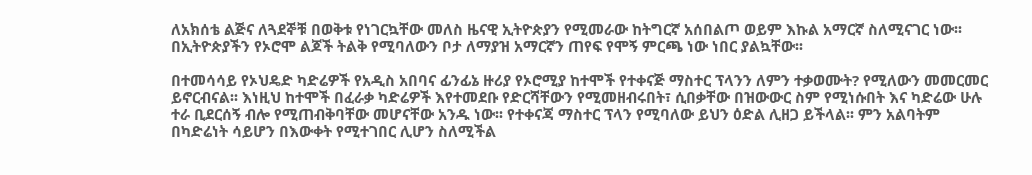ለአክሰቴ ልጅና ለጓደኞቹ በወቅቱ የነገርኳቸው መለስ ዜናዊ ኢትዮጵያን የሚመራው ከትግርኛ አሰበልጦ ወይም እኩል አማርኛ ስለሚናገር ነው፡፡ በኢትዮጵያችን የኦሮሞ ልጆች ትልቅ የሚባለውን ቦታ ለማያዝ አማርኛን ጠየፍ የሞኝ ምርጫ ነው ነበር ያልኳቸው፡፡

በተመሳሳይ የኦህዴድ ካድሬዎች የአዲስ አበባና ፊንፊኔ ዙሪያ የኦሮሚያ ከተሞች የተቀናጅ ማስተር ፕላንን ለምን ተቃወሙት? የሚለውን መመርመር ይኖርብናል፡፡ እነዚህ ከተሞች በፈራቃ ካድሬዎች እየተመደቡ የድርሻቸውን የሚመዘብሩበት፣ ሲበቃቸው በዝውውር ስም የሚነሱበት እና ካድሬው ሁሉ ተራ ቢደርሰኝ ብሎ የሚጠብቅባቸው መሆናቸው አንዱ ነው፡፡ የተቀናጃ ማስተር ፕላን የሚባለው ይህን ዕድል ሊዘጋ ይችላል፡፡ ምን አልባትም በካድሬነት ሳይሆን በእውቀት የሚተገበር ሊሆን ስለሚችል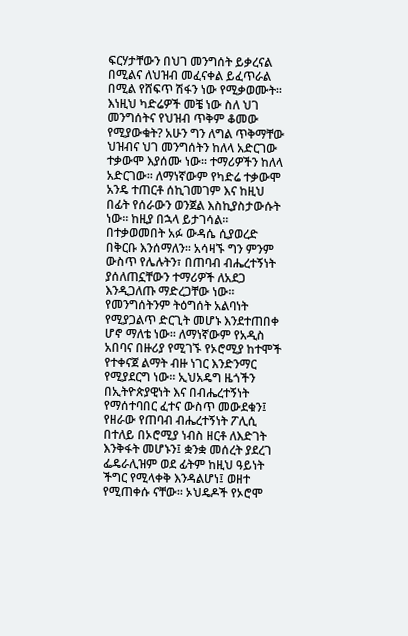ፍርሃታቸውን በህገ መንግሰት ይቃረናል በሚልና ለህዝብ መፈናቀል ይፈጥራል በሚል የሸፍጥ ሽፋን ነው የሚቃወሙት፡፡ እነዚህ ካድሬዎች መቼ ነው ስለ ህገ መንግሰትና የህዝብ ጥቅም ቆመው የሚያውቁት? አሁን ግን ለግል ጥቅማቸው ህዝብና ህገ መንግሰትን ከለላ አድርገው ተቃውሞ እያሰሙ ነው፡፡ ተማሪዎችን ከለላ አድርገው፡፡ ለማነኛውም የካድሬ ተቃውሞ አንዴ ተጠርቶ ሰኪገመገም እና ከዚህ በፊት የሰራውን ወንጀል እስኪያስታውሱት ነው፡፡ ከዚያ በኋላ ይታገሳል፡፡ በተቃወመበት አፉ ውዳሴ ሲያወረድ በቅርቡ እንሰማለን፡፡ አሳዛኙ ግን ምንም ውስጥ የሌሉትን፣ በጠባብ ብሔረተኝነት ያሰለጠኗቸውን ተማሪዎች ለአደጋ እንዲጋለጡ ማድረጋቸው ነው፡፡ የመንግሰትንም ትዕግሰት አልባነት የሚያጋልጥ ድርጊት መሆኑ እንደተጠበቀ ሆኖ ማለቴ ነው፡፡ ለማነኛውም የአዲስ አበባና በዙሪያ የሚገኙ የኦሮሚያ ከተሞች የተቀናጀ ልማት ብዙ ነገር እንድንማር የሚያደርግ ነው፡፡ ኢህአዴግ ዜጎችን በኢትዮጵያዊነት እና በብሔረተኝነት የማሰተባበር ፈተና ውስጥ መውደቁን፤ የዘራው የጠባብ ብሔረተኝነት ፖሊሲ በተለይ በኦሮሚያ ነብስ ዘርቶ ለእድገት እንቅፋት መሆኑን፤ ቋንቋ መሰረት ያደረገ ፌዴራሊዝም ወደ ፊትም ከዚህ ዓይነት ችግር የሚላቀቅ እንዳልሆነ፤ ወዘተ የሚጠቀሱ ናቸው፡፡ ኦህዴዶች የኦሮሞ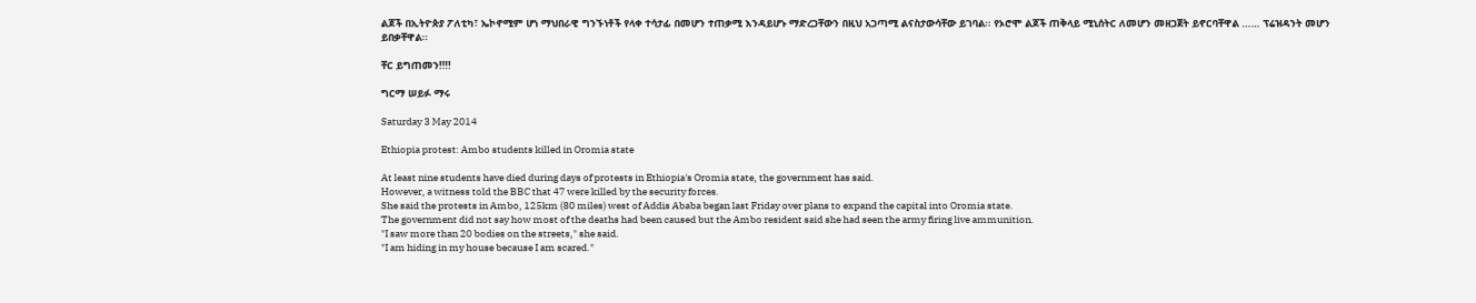ልጆች በኢትዮጵያ ፖለቲካ፣ ኤኮኖሚም ሆነ ማህበራዊ ግንኙነቶች የላቀ ተሳታፊ በመሆን ተጠቃሚ እንዳይሆኑ ማድረጋቸውን በዚህ አጋጣሚ ልናስታውሳቸው ይገባል፡፡ የኦሮሞ ልጆች ጠቅላይ ሚኒሰትር ለመሆን መዘጋጀት ይኖርባቸዋል …… ፕሬዝዳንት መሆን ይበቃቸዋል፡፡

ቸር ይግጠመን!!!!

ግርማ ሠይፉ ማሩ

Saturday 3 May 2014

Ethiopia protest: Ambo students killed in Oromia state

At least nine students have died during days of protests in Ethiopia's Oromia state, the government has said.
However, a witness told the BBC that 47 were killed by the security forces.
She said the protests in Ambo, 125km (80 miles) west of Addis Ababa began last Friday over plans to expand the capital into Oromia state.
The government did not say how most of the deaths had been caused but the Ambo resident said she had seen the army firing live ammunition.
"I saw more than 20 bodies on the streets," she said.
"I am hiding in my house because I am scared."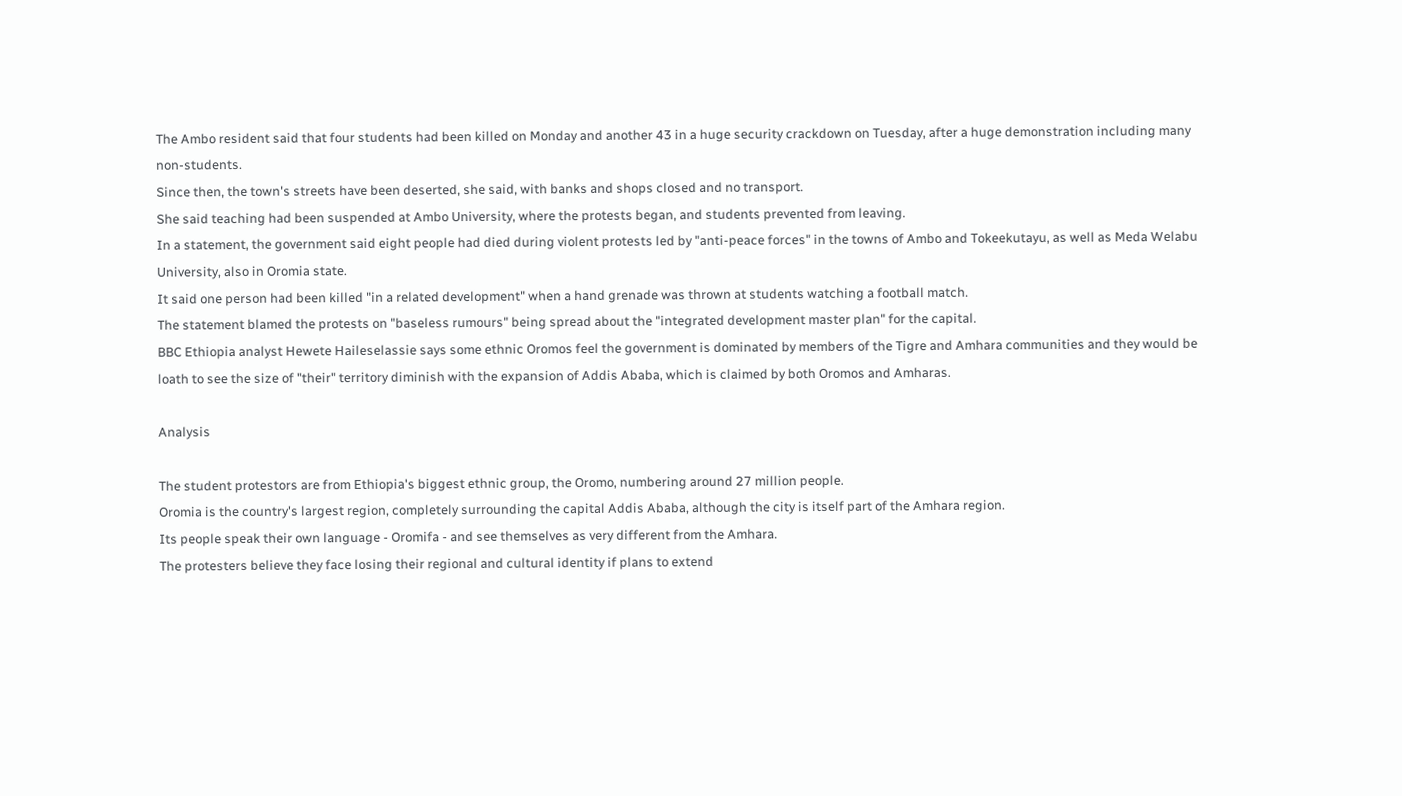The Ambo resident said that four students had been killed on Monday and another 43 in a huge security crackdown on Tuesday, after a huge demonstration including many non-students.
Since then, the town's streets have been deserted, she said, with banks and shops closed and no transport.
She said teaching had been suspended at Ambo University, where the protests began, and students prevented from leaving.
In a statement, the government said eight people had died during violent protests led by "anti-peace forces" in the towns of Ambo and Tokeekutayu, as well as Meda Welabu University, also in Oromia state.
It said one person had been killed "in a related development" when a hand grenade was thrown at students watching a football match.
The statement blamed the protests on "baseless rumours" being spread about the "integrated development master plan" for the capital.
BBC Ethiopia analyst Hewete Haileselassie says some ethnic Oromos feel the government is dominated by members of the Tigre and Amhara communities and they would be loath to see the size of "their" territory diminish with the expansion of Addis Ababa, which is claimed by both Oromos and Amharas.

Analysis

The student protestors are from Ethiopia's biggest ethnic group, the Oromo, numbering around 27 million people.
Oromia is the country's largest region, completely surrounding the capital Addis Ababa, although the city is itself part of the Amhara region.
Its people speak their own language - Oromifa - and see themselves as very different from the Amhara.
The protesters believe they face losing their regional and cultural identity if plans to extend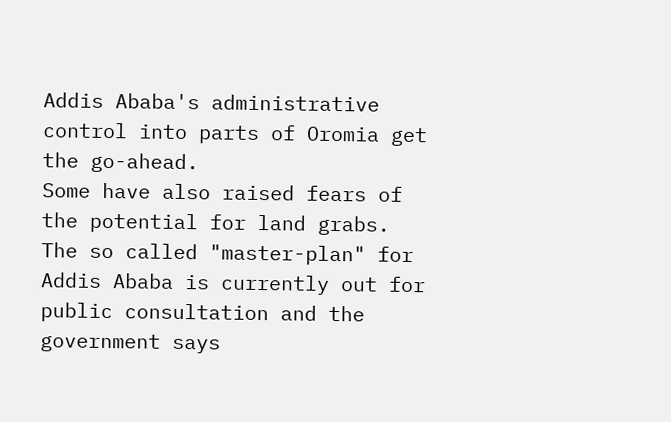Addis Ababa's administrative control into parts of Oromia get the go-ahead.
Some have also raised fears of the potential for land grabs.
The so called "master-plan" for Addis Ababa is currently out for public consultation and the government says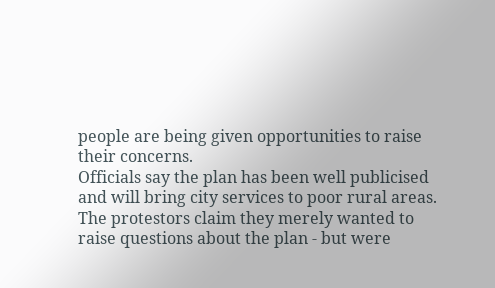people are being given opportunities to raise their concerns.
Officials say the plan has been well publicised and will bring city services to poor rural areas.
The protestors claim they merely wanted to raise questions about the plan - but were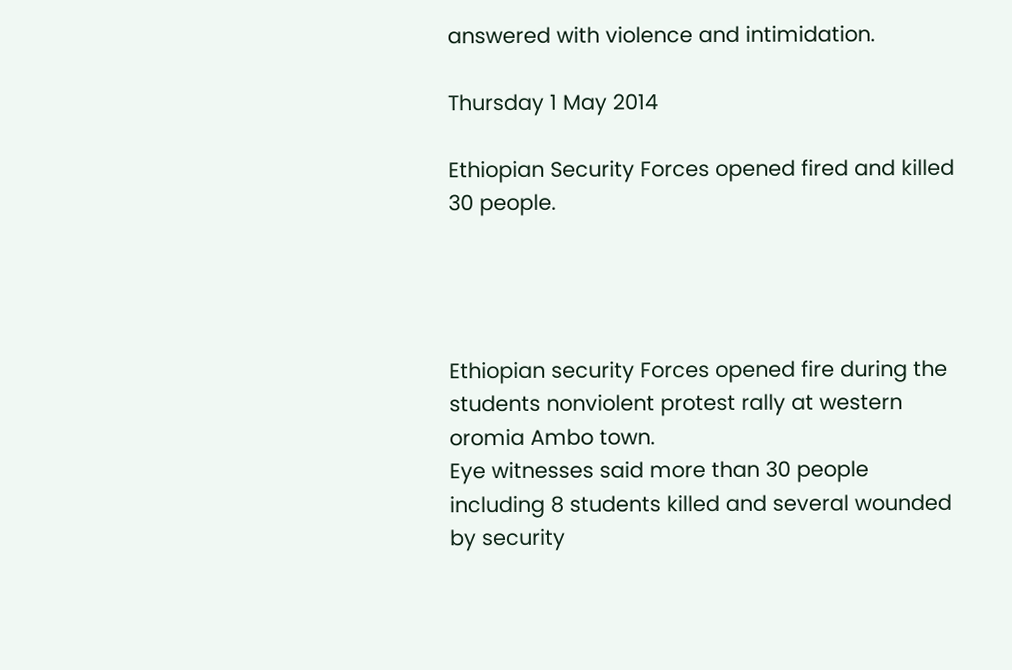answered with violence and intimidation.

Thursday 1 May 2014

Ethiopian Security Forces opened fired and killed 30 people.




Ethiopian security Forces opened fire during the  students nonviolent protest rally at western oromia Ambo town.
Eye witnesses said more than 30 people including 8 students killed and several wounded by security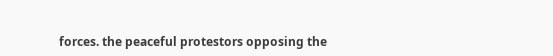forces. the peaceful protestors opposing the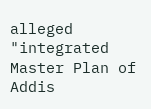alleged "integrated Master Plan of Addis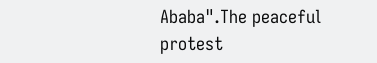Ababa".The peaceful protest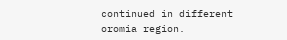continued in different oromia region.